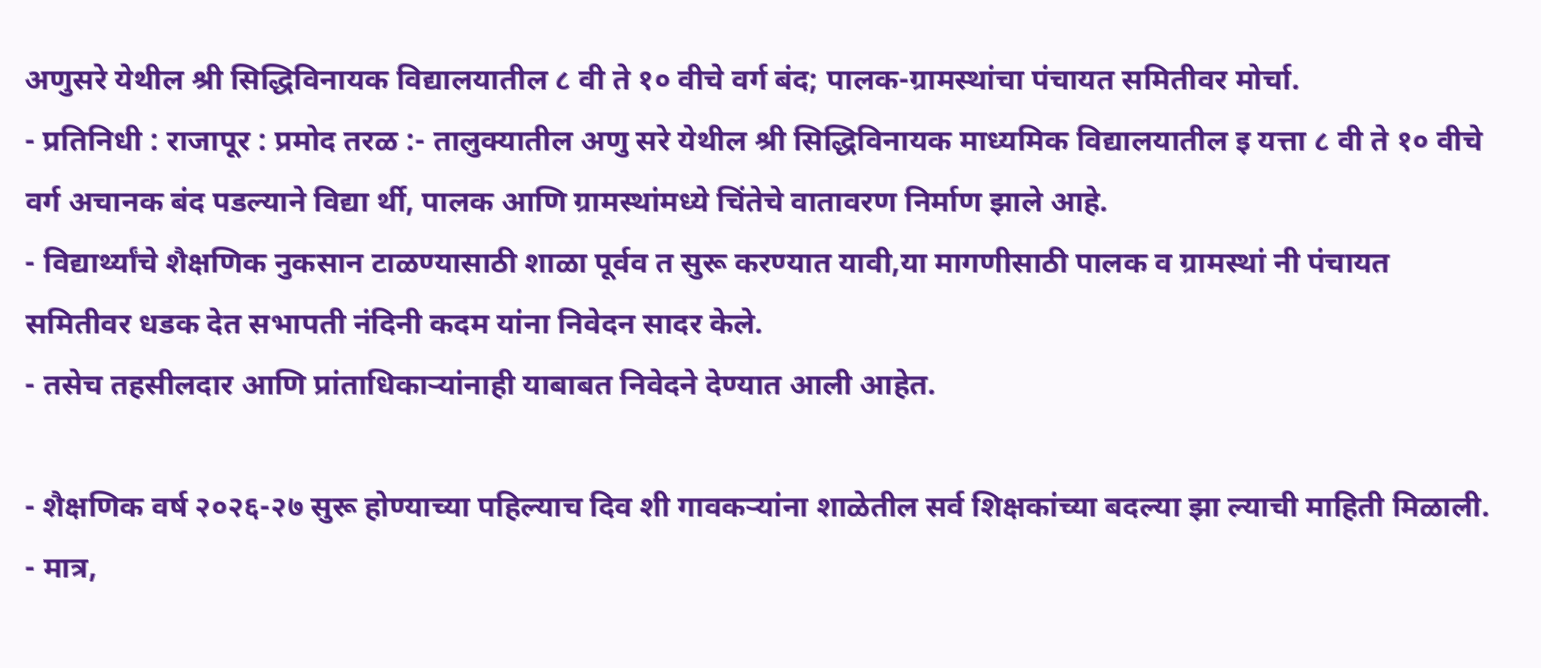अणुसरे येथील श्री सिद्धिविनायक विद्यालयातील ८ वी ते १० वीचे वर्ग बंद; पालक-ग्रामस्थांचा पंचायत समितीवर मोर्चा.
- प्रतिनिधी : राजापूर : प्रमोद तरळ :- तालुक्यातील अणु सरे येथील श्री सिद्धिविनायक माध्यमिक विद्यालयातील इ यत्ता ८ वी ते १० वीचे वर्ग अचानक बंद पडल्याने विद्या र्थी, पालक आणि ग्रामस्थांमध्ये चिंतेचे वातावरण निर्माण झाले आहे.
- विद्यार्थ्यांचे शैक्षणिक नुकसान टाळण्यासाठी शाळा पूर्वव त सुरू करण्यात यावी,या मागणीसाठी पालक व ग्रामस्थां नी पंचायत समितीवर धडक देत सभापती नंदिनी कदम यांना निवेदन सादर केले.
- तसेच तहसीलदार आणि प्रांताधिकाऱ्यांनाही याबाबत निवेदने देण्यात आली आहेत.

- शैक्षणिक वर्ष २०२६-२७ सुरू होण्याच्या पहिल्याच दिव शी गावकऱ्यांना शाळेतील सर्व शिक्षकांच्या बदल्या झा ल्याची माहिती मिळाली.
- मात्र,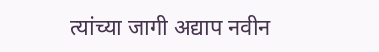त्यांच्या जागी अद्याप नवीन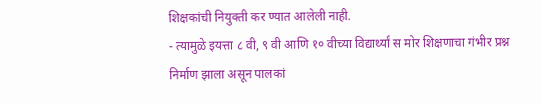शिक्षकांची नियुक्ती कर ण्यात आलेली नाही.
- त्यामुळे इयत्ता ८ वी, ९ वी आणि १० वीच्या विद्यार्थ्यां स मोर शिक्षणाचा गंभीर प्रश्न निर्माण झाला असून पालकां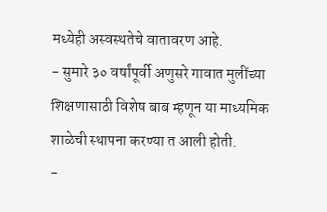मध्येही अस्वस्थतेचे वातावरण आहे.
- सुमारे ३० वर्षांपूर्वी अणुसरे गावात मुलींच्या शिक्षणासाठी विशेष बाब म्हणून या माध्यमिक शाळेची स्थापना करण्या त आली होती.
-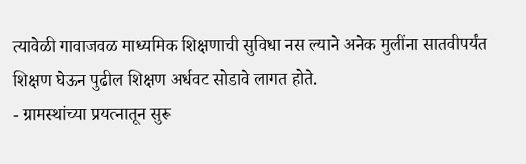त्यावेळी गावाजवळ माध्यमिक शिक्षणाची सुविधा नस ल्याने अनेक मुलींना सातवीपर्यंत शिक्षण घेऊन पुढील शिक्षण अर्धवट सोडावे लागत होते.
- ग्रामस्थांच्या प्रयत्नातून सुरू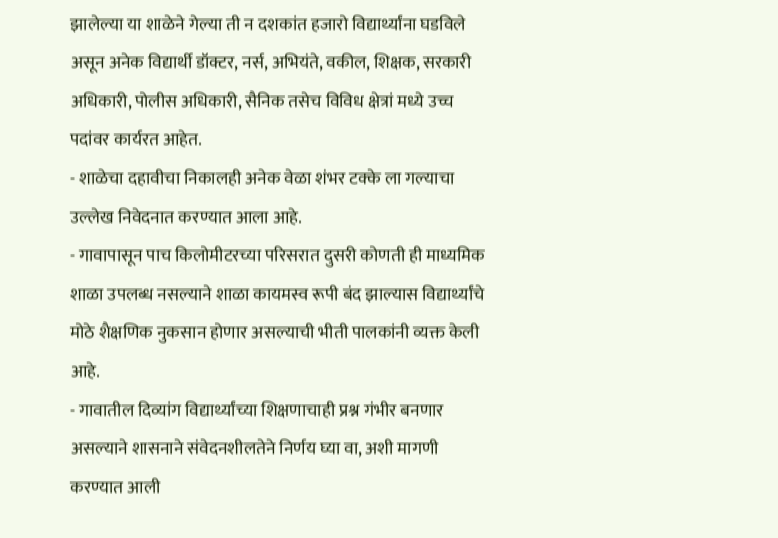झालेल्या या शाळेने गेल्या ती न दशकांत हजारो विद्यार्थ्यांना घडविले असून अनेक विद्यार्थी डॉक्टर, नर्स, अभियंते, वकील, शिक्षक, सरकारी अधिकारी, पोलीस अधिकारी, सैनिक तसेच विविध क्षेत्रां मध्ये उच्च पदांवर कार्यरत आहेत.
- शाळेचा दहावीचा निकालही अनेक वेळा शंभर टक्के ला गल्याचा उल्लेख निवेदनात करण्यात आला आहे.
- गावापासून पाच किलोमीटरच्या परिसरात दुसरी कोणती ही माध्यमिक शाळा उपलब्ध नसल्याने शाळा कायमस्व रूपी बंद झाल्यास विद्यार्थ्यांचे मोठे शैक्षणिक नुकसान होणार असल्याची भीती पालकांनी व्यक्त केली आहे.
- गावातील दिव्यांग विद्यार्थ्यांच्या शिक्षणाचाही प्रश्न गंभीर बनणार असल्याने शासनाने संवेदनशीलतेने निर्णय घ्या वा, अशी मागणी करण्यात आली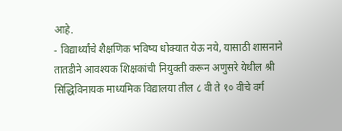आहे.
- विद्यार्थ्यांचे शैक्षणिक भविष्य धोक्यात येऊ नये, यासाठी शासनाने तातडीने आवश्यक शिक्षकांची नियुक्ती करून अणुसरे येथील श्री सिद्धिविनायक माध्यमिक विद्यालया तील ८ वी ते १० वीचे वर्ग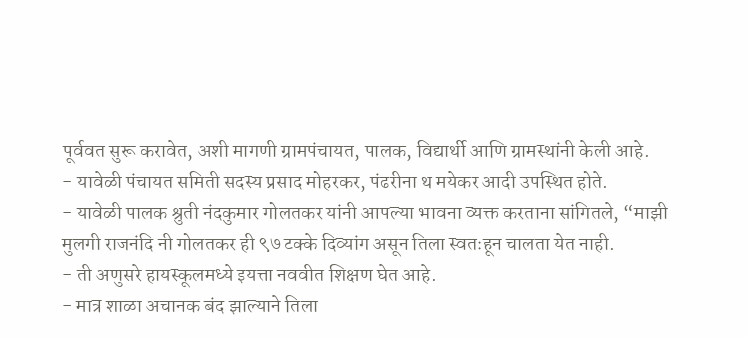पूर्ववत सुरू करावेत, अशी मागणी ग्रामपंचायत, पालक, विद्यार्थी आणि ग्रामस्थांनी केली आहे.
- यावेळी पंचायत समिती सदस्य प्रसाद मोहरकर, पंढरीना थ मयेकर आदी उपस्थित होते.
- यावेळी पालक श्रुती नंदकुमार गोलतकर यांनी आपल्या भावना व्यक्त करताना सांगितले, “माझी मुलगी राजनंदि नी गोलतकर ही ९७ टक्के दिव्यांग असून तिला स्वतःहून चालता येत नाही.
- ती अणुसरे हायस्कूलमध्ये इयत्ता नववीत शिक्षण घेत आहे.
- मात्र शाळा अचानक बंद झाल्याने तिला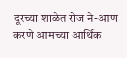दूरच्या शाळेत रोज ने-आण करणे आमच्या आर्थिक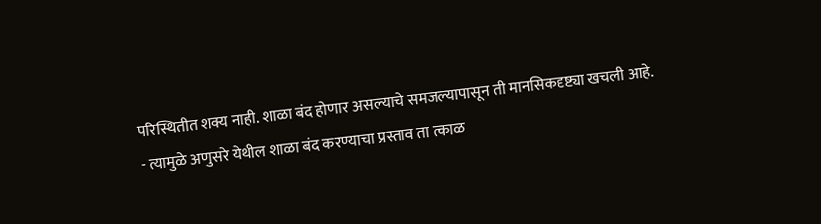परिस्थितीत शक्य नाही. शाळा बंद होणार असल्याचे समजल्यापासून ती मानसिकदृष्ट्या खचली आहे.
- त्यामुळे अणुसरे येथील शाळा बंद करण्याचा प्रस्ताव ता त्काळ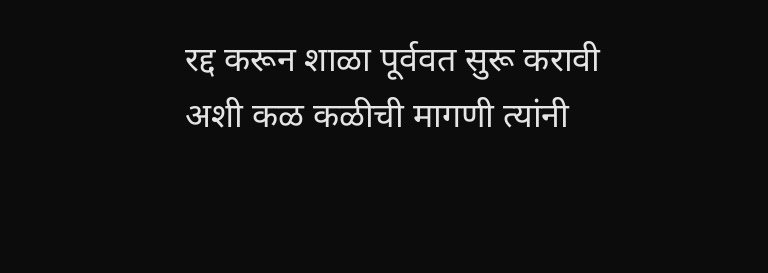रद्द करून शाळा पूर्ववत सुरू करावी अशी कळ कळीची मागणी त्यांनी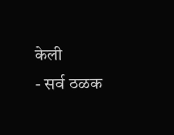केली
- सर्व ठळक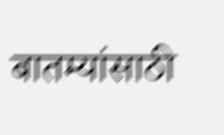बातम्यांसाठी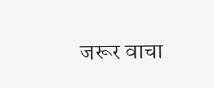जरूर वाचा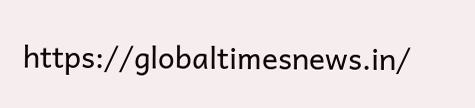https://globaltimesnews.in/